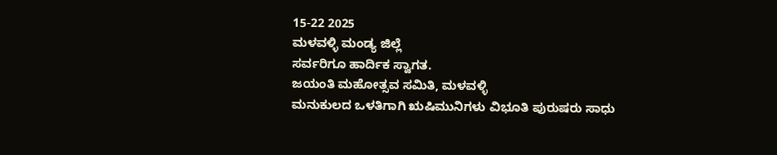15-22 2025
ಮಳವಳ್ಳಿ ಮಂಡ್ಯ ಜಿಲ್ಲೆ
ಸರ್ವರಿಗೂ ಹಾರ್ದಿಕ ಸ್ವಾಗತ.
ಜಯಂತಿ ಮಹೋತ್ಸವ ಸಮಿತಿ, ಮಳವಳ್ಳಿ
ಮನುಕುಲದ ಒಳತಿಗಾಗಿ ಋಷಿಮುನಿಗಳು ವಿಭೂತಿ ಪುರುಷರು ಸಾಧು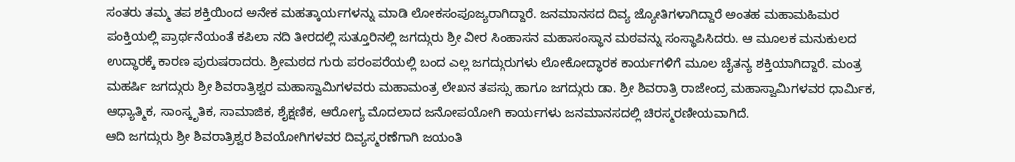ಸಂತರು ತಮ್ಮ ತಪ ಶಕ್ತಿಯಿಂದ ಅನೇಕ ಮಹತ್ಕಾರ್ಯಗಳನ್ನು ಮಾಡಿ ಲೋಕಸಂಪೂಜ್ಯರಾಗಿದ್ದಾರೆ. ಜನಮಾನಸದ ದಿವ್ಯ ಜ್ಯೋತಿಗಳಾಗಿದ್ದಾರೆ ಅಂತಹ ಮಹಾಮಹಿಮರ ಪಂಕ್ತಿಯಲ್ಲಿ ಪ್ರಾರ್ಥನೆಯಂತೆ ಕಪಿಲಾ ನದಿ ತೀರದಲ್ಲಿ ಸುತ್ತೂರಿನಲ್ಲಿ ಜಗದ್ಗುರು ಶ್ರೀ ವೀರ ಸಿಂಹಾಸನ ಮಹಾಸಂಸ್ಥಾನ ಮಠವನ್ನು ಸಂಸ್ಥಾಪಿಸಿದರು. ಆ ಮೂಲಕ ಮನುಕುಲದ ಉದ್ಧಾರಕ್ಕೆ ಕಾರಣ ಪುರುಷರಾದರು. ಶ್ರೀಮಠದ ಗುರು ಪರಂಪರೆಯಲ್ಲಿ ಬಂದ ಎಲ್ಲ ಜಗದ್ಗುರುಗಳು ಲೋಕೋದ್ಧಾರಕ ಕಾರ್ಯಗಳಿಗೆ ಮೂಲ ಚೈತನ್ಯ ಶಕ್ತಿಯಾಗಿದ್ದಾರೆ. ಮಂತ್ರ ಮಹರ್ಷಿ ಜಗದ್ಗುರು ಶ್ರೀ ಶಿವರಾತ್ರಿಶ್ವರ ಮಹಾಸ್ವಾಮಿಗಳವರು ಮಹಾಮಂತ್ರ ಲೇಖನ ತಪಸ್ಸು ಹಾಗೂ ಜಗದ್ಗುರು ಡಾ. ಶ್ರೀ ಶಿವರಾತ್ರಿ ರಾಜೇಂದ್ರ ಮಹಾಸ್ವಾಮಿಗಳವರ ಧಾರ್ಮಿಕ, ಆಧ್ಯಾತ್ಮಿಕ, ಸಾಂಸ್ಕೃತಿಕ, ಸಾಮಾಜಿಕ, ಶೈಕ್ಷಣಿಕ, ಆರೋಗ್ಯ ಮೊದಲಾದ ಜನೋಪಯೋಗಿ ಕಾರ್ಯಗಳು ಜನಮಾನಸದಲ್ಲಿ ಚಿರಸ್ಮರಣೀಯವಾಗಿದೆ.
ಆದಿ ಜಗದ್ಗುರು ಶ್ರೀ ಶಿವರಾತ್ರಿಶ್ವರ ಶಿವಯೋಗಿಗಳವರ ದಿವ್ಯಸ್ಮರಣೆಗಾಗಿ ಜಯಂತಿ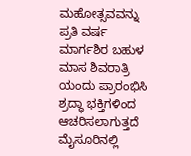ಮಹೋತ್ಸವವನ್ನು ಪ್ರತಿ ವರ್ಷ ಮಾರ್ಗಶಿರ ಬಹುಳ ಮಾಸ ಶಿವರಾತ್ರಿ ಯಂದು ಪ್ರಾರಂಭಿಸಿ ಶ್ರದ್ಧಾ ಭಕ್ತಿಗಳಿಂದ ಆಚರಿಸಲಾಗುತ್ತದೆ ಮೈಸೂರಿನಲ್ಲಿ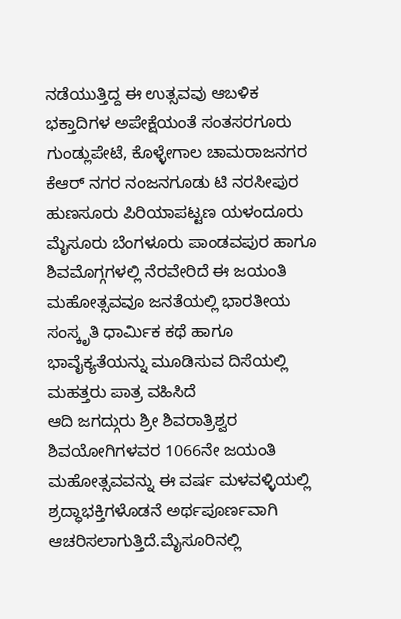ನಡೆಯುತ್ತಿದ್ದ ಈ ಉತ್ಸವವು ಆಬಳಿಕ ಭಕ್ತಾದಿಗಳ ಅಪೇಕ್ಷೆಯಂತೆ ಸಂತಸರಗೂರು ಗುಂಡ್ಲುಪೇಟೆ, ಕೊಳ್ಳೇಗಾಲ ಚಾಮರಾಜನಗರ ಕೆಆರ್ ನಗರ ನಂಜನಗೂಡು ಟಿ ನರಸೀಪುರ ಹುಣಸೂರು ಪಿರಿಯಾಪಟ್ಟಣ ಯಳಂದೂರು ಮೈಸೂರು ಬೆಂಗಳೂರು ಪಾಂಡವಪುರ ಹಾಗೂ ಶಿವಮೊಗ್ಗಗಳಲ್ಲಿ ನೆರವೇರಿದೆ ಈ ಜಯಂತಿ ಮಹೋತ್ಸವವೂ ಜನತೆಯಲ್ಲಿ ಭಾರತೀಯ ಸಂಸ್ಕೃತಿ ಧಾರ್ಮಿಕ ಕಥೆ ಹಾಗೂ ಭಾವೈಕ್ಯತೆಯನ್ನು ಮೂಡಿಸುವ ದಿಸೆಯಲ್ಲಿ ಮಹತ್ತರು ಪಾತ್ರ ವಹಿಸಿದೆ
ಆದಿ ಜಗದ್ಗುರು ಶ್ರೀ ಶಿವರಾತ್ರಿಶ್ವರ ಶಿವಯೋಗಿಗಳವರ 1066ನೇ ಜಯಂತಿ ಮಹೋತ್ಸವವನ್ನು ಈ ವರ್ಷ ಮಳವಳ್ಳಿಯಲ್ಲಿ ಶ್ರದ್ಧಾಭಕ್ತಿಗಳೊಡನೆ ಅರ್ಥಪೂರ್ಣವಾಗಿ ಆಚರಿಸಲಾಗುತ್ತಿದೆ.ಮೈಸೂರಿನಲ್ಲಿ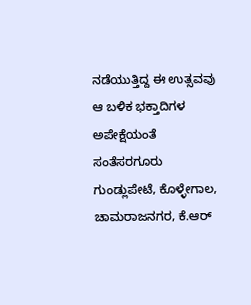ನಡೆಯುತ್ತಿದ್ದ ಈ ಉತ್ಸವವು ಆ ಬಳಿಕ ಭಕ್ತಾದಿಗಳ ಅಪೇಕ್ಷೆಯಂತೆ ಸಂತೆಸರಗೂರು ಗುಂಡ್ಲುಪೇಟೆ, ಕೊಳ್ಳೇಗಾಲ, ಚಾಮರಾಜನಗರ, ಕೆ.ಆರ್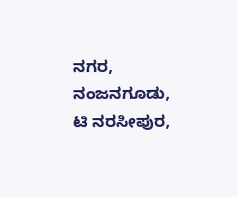ನಗರ, ನಂಜನಗೂಡು, ಟಿ ನರಸೀಪುರ,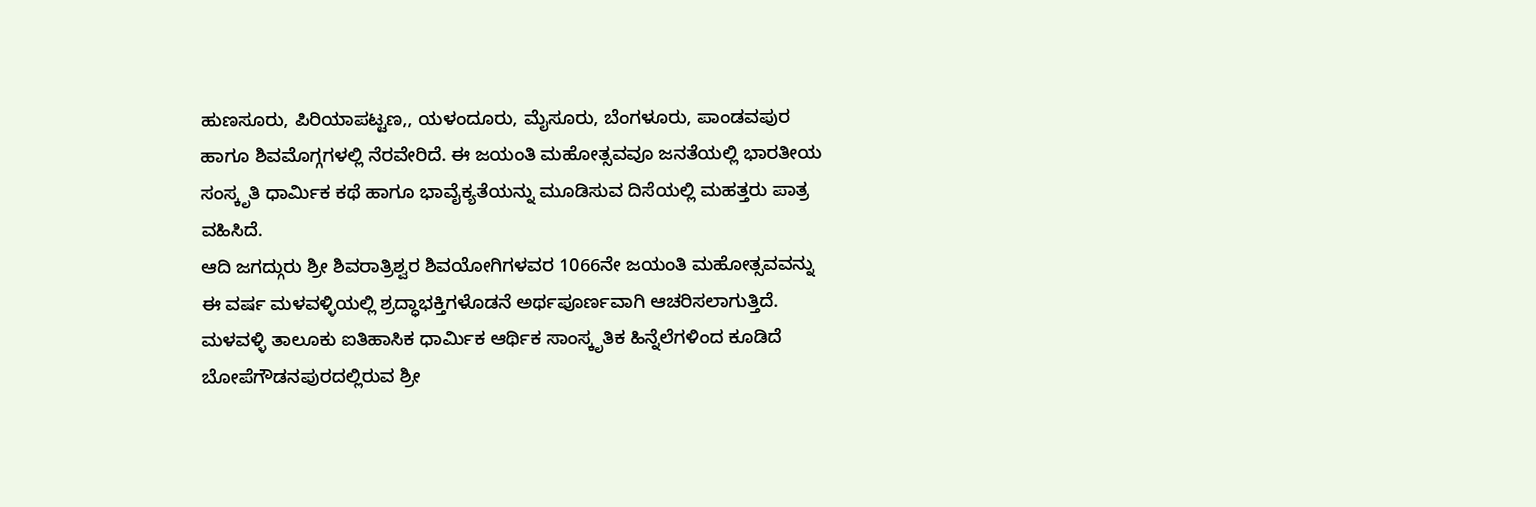ಹುಣಸೂರು, ಪಿರಿಯಾಪಟ್ಟಣ,, ಯಳಂದೂರು, ಮೈಸೂರು, ಬೆಂಗಳೂರು, ಪಾಂಡವಪುರ ಹಾಗೂ ಶಿವಮೊಗ್ಗಗಳಲ್ಲಿ ನೆರವೇರಿದೆ. ಈ ಜಯಂತಿ ಮಹೋತ್ಸವವೂ ಜನತೆಯಲ್ಲಿ ಭಾರತೀಯ ಸಂಸ್ಕೃತಿ ಧಾರ್ಮಿಕ ಕಥೆ ಹಾಗೂ ಭಾವೈಕ್ಯತೆಯನ್ನು ಮೂಡಿಸುವ ದಿಸೆಯಲ್ಲಿ ಮಹತ್ತರು ಪಾತ್ರ ವಹಿಸಿದೆ.
ಆದಿ ಜಗದ್ಗುರು ಶ್ರೀ ಶಿವರಾತ್ರಿಶ್ವರ ಶಿವಯೋಗಿಗಳವರ 1066ನೇ ಜಯಂತಿ ಮಹೋತ್ಸವವನ್ನು ಈ ವರ್ಷ ಮಳವಳ್ಳಿಯಲ್ಲಿ ಶ್ರದ್ಧಾಭಕ್ತಿಗಳೊಡನೆ ಅರ್ಥಪೂರ್ಣವಾಗಿ ಆಚರಿಸಲಾಗುತ್ತಿದೆ. ಮಳವಳ್ಳಿ ತಾಲೂಕು ಐತಿಹಾಸಿಕ ಧಾರ್ಮಿಕ ಆರ್ಥಿಕ ಸಾಂಸ್ಕೃತಿಕ ಹಿನ್ನೆಲೆಗಳಿಂದ ಕೂಡಿದೆ ಬೋಪೆಗೌಡನಪುರದಲ್ಲಿರುವ ಶ್ರೀ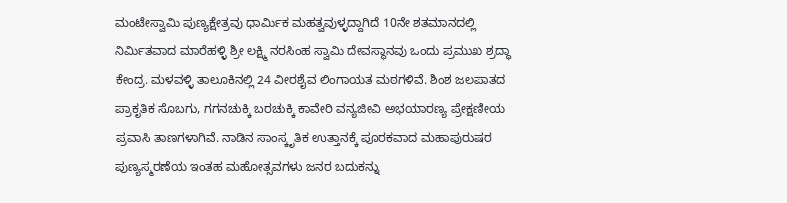ಮಂಟೇಸ್ವಾಮಿ ಪುಣ್ಯಕ್ಷೇತ್ರವು ಧಾರ್ಮಿಕ ಮಹತ್ವವುಳ್ಳದ್ದಾಗಿದೆ 10ನೇ ಶತಮಾನದಲ್ಲಿ ನಿರ್ಮಿತವಾದ ಮಾರೆಹಳ್ಳಿ ಶ್ರೀ ಲಕ್ಷ್ಮಿ ನರಸಿಂಹ ಸ್ವಾಮಿ ದೇವಸ್ಥಾನವು ಒಂದು ಪ್ರಮುಖ ಶ್ರದ್ಧಾ ಕೇಂದ್ರ. ಮಳವಳ್ಳಿ ತಾಲೂಕಿನಲ್ಲಿ 24 ವೀರಶೈವ ಲಿಂಗಾಯತ ಮಠಗಳಿವೆ. ಶಿಂಶ ಜಲಪಾತದ ಪ್ರಾಕೃತಿಕ ಸೊಬಗು, ಗಗನಚುಕ್ಕಿ ಬರಚುಕ್ಕಿ ಕಾವೇರಿ ವನ್ಯಜೀವಿ ಅಭಯಾರಣ್ಯ ಪ್ರೇಕ್ಷಣೀಯ ಪ್ರವಾಸಿ ತಾಣಗಳಾಗಿವೆ. ನಾಡಿನ ಸಾಂಸ್ಕೃತಿಕ ಉತ್ತಾನಕ್ಕೆ ಪೂರಕವಾದ ಮಹಾಪುರುಷರ ಪುಣ್ಯಸ್ಮರಣೆಯ ಇಂತಹ ಮಹೋತ್ಸವಗಳು ಜನರ ಬದುಕನ್ನು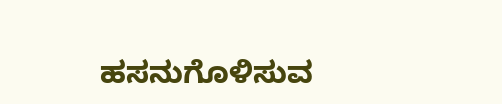ಹಸನುಗೊಳಿಸುವ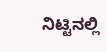ನಿಟ್ಟಿನಲ್ಲಿ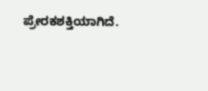ಪ್ರೇರಕಶಕ್ತಿಯಾಗಿದೆ.